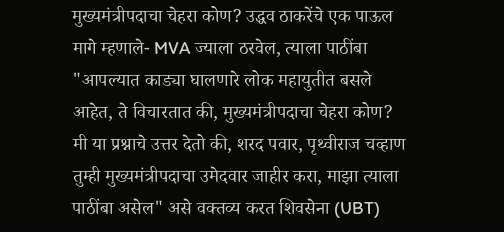मुख्यमंत्रीपदाचा चेहरा कोण? उद्धव ठाकरेंचे एक पाऊल मागे म्हणाले- MVA ज्याला ठरवेल, त्याला पाठींबा
"आपल्यात काड्या घालणारे लोक महायुतीत बसले आहेत, ते विचारतात की, मुख्यमंत्रीपदाचा चेहरा कोण? मी या प्रश्नाचे उत्तर देतो की, शरद पवार, पृथ्वीराज चव्हाण तुम्ही मुख्यमंत्रीपदाचा उमेदवार जाहीर करा, माझा त्याला पाठींबा असेल" असे वक्तव्य करत शिवसेना (UBT)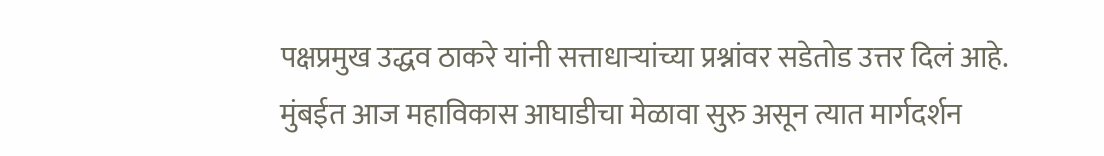पक्षप्रमुख उद्धव ठाकरे यांनी सत्ताधाऱ्यांच्या प्रश्नांवर सडेतोड उत्तर दिलं आहे.
मुंबईत आज महाविकास आघाडीचा मेळावा सुरु असून त्यात मार्गदर्शन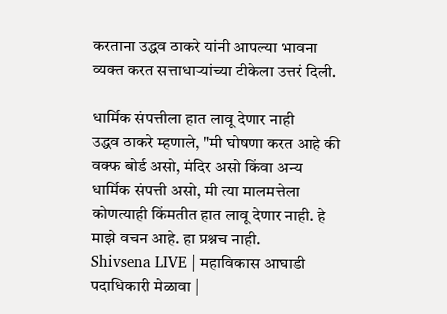करताना उद्धव ठाकरे यांनी आपल्या भावना व्यक्त करत सत्ताधाऱ्यांच्या टीकेला उत्तरं दिली.

धार्मिक संपत्तीला हात लावू देणार नाही
उद्धव ठाकरे म्हणाले, "मी घोषणा करत आहे की वक्फ बोर्ड असो, मंदिर असो किंवा अन्य धार्मिक संपत्ती असो, मी त्या मालमत्तेला कोणत्याही किंमतीत हात लावू देणार नाही. हे माझे वचन आहे. हा प्रश्नच नाही.
Shivsena LIVE | महाविकास आघाडी पदाधिकारी मेळावा |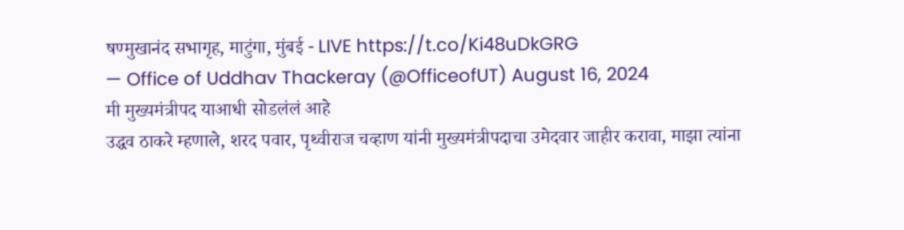षण्मुखानंद सभागृह, माटुंगा, मुंबई - LIVE https://t.co/Ki48uDkGRG
— Office of Uddhav Thackeray (@OfficeofUT) August 16, 2024
मी मुख्यमंत्रीपद याआधी सोडलंलं आहे
उद्धव ठाकरे म्हणाले, शरद पवार, पृथ्वीराज चव्हाण यांनी मुख्यमंत्रीपदाचा उमेदवार जाहीर करावा, माझा त्यांना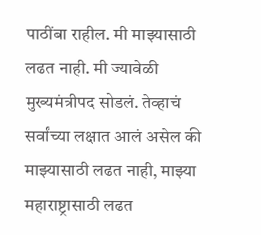पाठींबा राहील. मी माझ्यासाठी लढत नाही. मी ज्यावेळी मुख्यमंत्रीपद सोडलं. तेव्हाचं सर्वांच्या लक्षात आलं असेल की माझ्यासाठी लढत नाही, माझ्या महाराष्ट्रासाठी लढत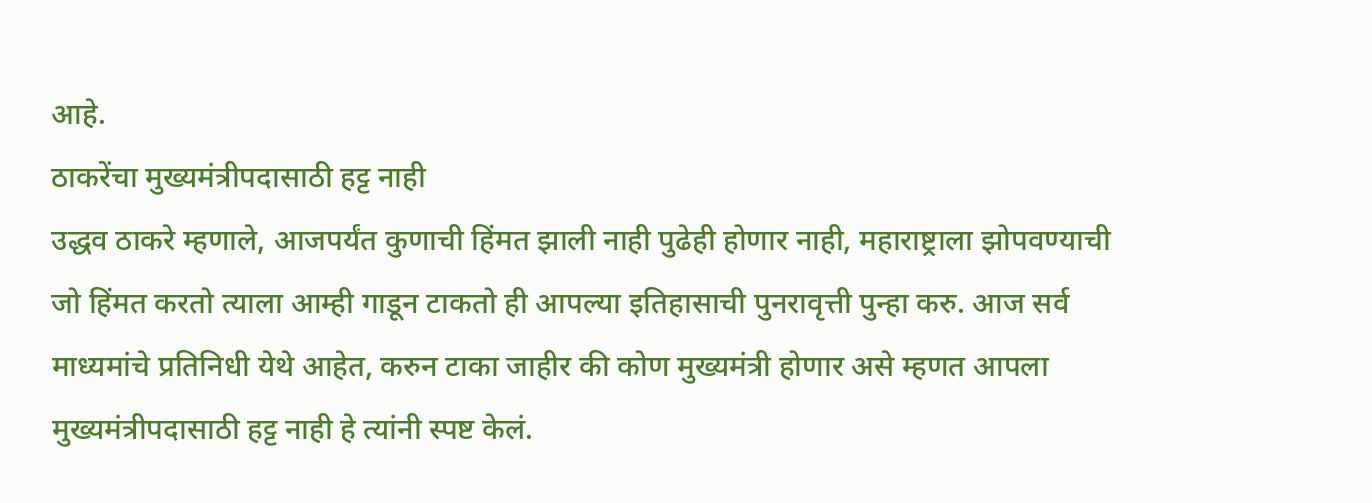आहे.
ठाकरेंचा मुख्यमंत्रीपदासाठी हट्ट नाही
उद्धव ठाकरे म्हणाले, आजपर्यंत कुणाची हिंमत झाली नाही पुढेही होणार नाही, महाराष्ट्राला झोपवण्याची जो हिंमत करतो त्याला आम्ही गाडून टाकतो ही आपल्या इतिहासाची पुनरावृत्ती पुन्हा करु. आज सर्व माध्यमांचे प्रतिनिधी येथे आहेत, करुन टाका जाहीर की कोण मुख्यमंत्री होणार असे म्हणत आपला मुख्यमंत्रीपदासाठी हट्ट नाही हे त्यांनी स्पष्ट केलं.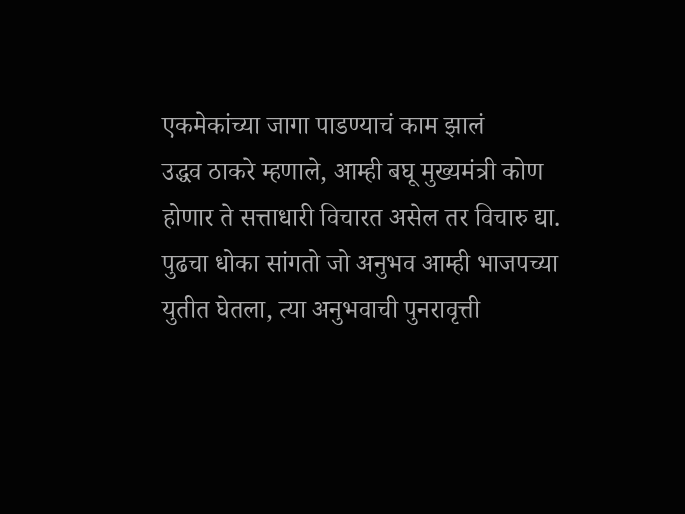एकमेकांच्या जागा पाडण्याचं काम झालं
उद्धव ठाकरे म्हणाले, आम्ही बघू मुख्यमंत्री कोण होणार ते सत्ताधारी विचारत असेल तर विचारु द्या. पुढचा धोका सांगतो जो अनुभव आम्ही भाजपच्या युतीत घेतला, त्या अनुभवाची पुनरावृत्ती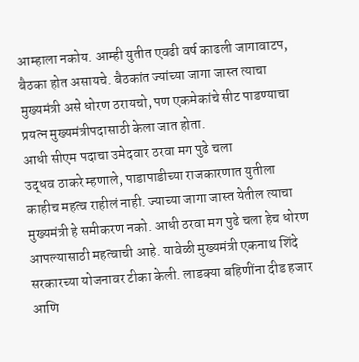आम्हाला नकोय. आम्ही युतीत एवढी वर्ष काढली जागावाटप, बैठका होत असायचे. बैठकांत ज्यांच्या जागा जास्त त्याचा मुख्यमंत्री असे धोरण ठरायचो, पण एकमेकांचे सीट पाडण्याचा प्रयत्न मुख्यमंत्रीपदासाठी केला जात होता.
आधी सीएम पदाचा उमेदवार ठरवा मग पुढे चला
उद्धव ठाकरे म्हणाले, पाडापाडीच्या राजकारणात युतीला काहीच महत्व राहीलं नाही. ज्याच्या जागा जास्त येतील त्याचा मुख्यमंत्री हे समीकरण नको. आधी ठरवा मग पुढे चला हेच धोरण आपल्यासाठी महत्वाची आहे. यावेळी मुख्यमंत्री एकनाथ शिंदे सरकारच्या योजनावर टीका केली. लाडक्या बहिणींना दीड हजार आणि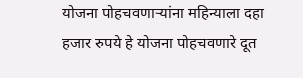योजना पोहचवणाऱ्यांना महिन्याला दहा हजार रुपये हे योजना पोहचवणारे दूत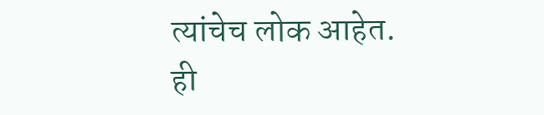त्यांचेच लोक आहेत.
ही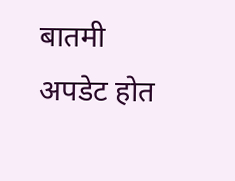बातमी अपडेट होत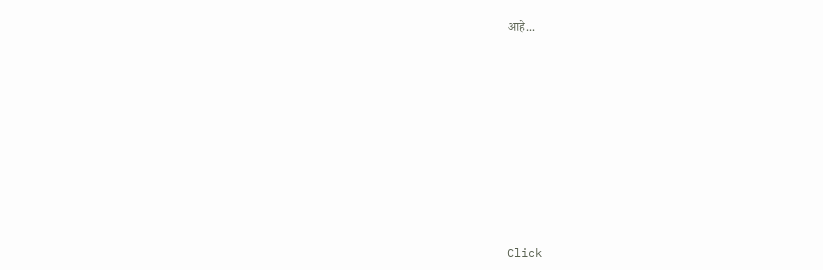आहे...












Click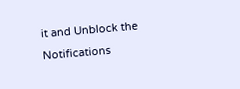it and Unblock the Notifications